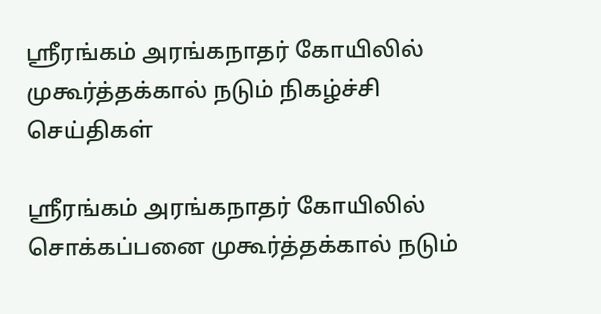ஸ்ரீரங்கம் அரங்கநாதர் கோயிலில் முகூர்த்தக்கால் நடும் நிகழ்ச்சி
செய்திகள்

ஸ்ரீரங்கம் அரங்கநாதர் கோயிலில் சொக்கப்பனை முகூர்த்தக்கால் நடும்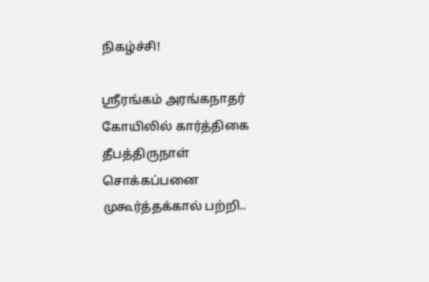நிகழ்ச்சி!

ஸ்ரீரங்கம் அரங்கநாதர் கோயிலில் கார்த்திகை தீபத்திருநாள் சொக்கப்பனை முகூர்த்தக்கால் பற்றி..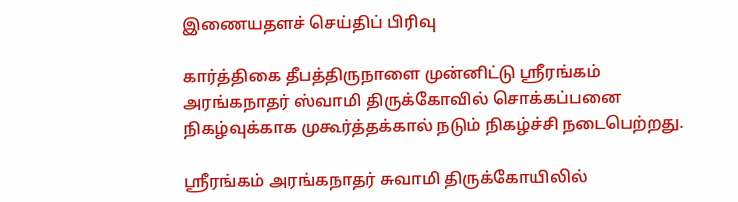இணையதளச் செய்திப் பிரிவு

கார்த்திகை தீபத்திருநாளை முன்னிட்டு ஸ்ரீரங்கம் அரங்கநாதர் ஸ்வாமி திருக்கோவில் சொக்கப்பனை நிகழ்வுக்காக முகூர்த்தக்கால் நடும் நிகழ்ச்சி நடைபெற்றது.

ஸ்ரீரங்கம் அரங்கநாதர் சுவாமி திருக்கோயிலில்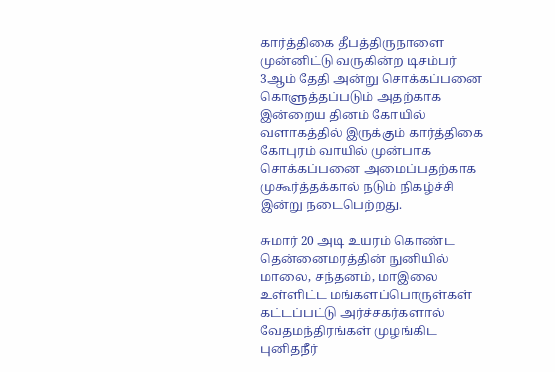கார்த்திகை தீபத்திருநாளை முன்னிட்டு வருகின்ற டிசம்பர் 3ஆம் தேதி அன்று சொக்கப்பனை கொளுத்தப்படும் அதற்காக இன்றைய தினம் கோயில் வளாகத்தில் இருக்கும் கார்த்திகை கோபுரம் வாயில் முன்பாக சொக்கப்பனை அமைப்பதற்காக முகூர்த்தக்கால் நடும் நிகழ்ச்சி இன்று நடைபெற்றது.

சுமார் 20 அடி உயரம் கொண்ட தென்னைமரத்தின் நுனியில் மாலை, சந்தனம், மாஇலை உள்ளிட்ட மங்களப்பொருள்கள் கட்டப்பட்டு அர்ச்சகர்களால் வேதமந்திரங்கள் முழங்கிட புனிதநீர்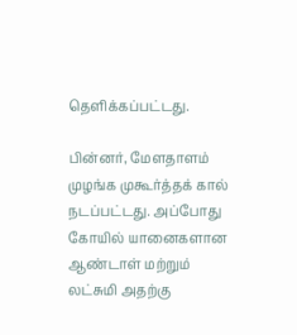தெளிக்கப்பட்டது.

பின்னர், மேளதாளம் முழங்க முகூர்த்தக் கால் நடப்பட்டது. அப்போது கோயில் யானைகளான ஆண்டாள் மற்றும் லட்சுமி அதற்கு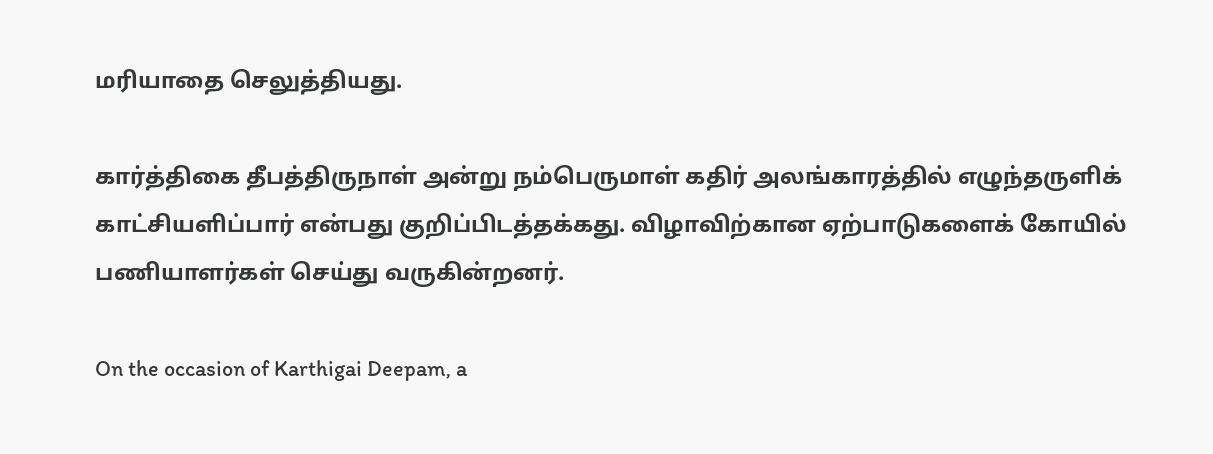மரியாதை செலுத்தியது.

கார்த்திகை தீபத்திருநாள் அன்று நம்பெருமாள் கதிர் அலங்காரத்தில் எழுந்தருளிக் காட்சியளிப்பார் என்பது குறிப்பிடத்தக்கது. விழாவிற்கான ஏற்பாடுகளைக் கோயில் பணியாளர்கள் செய்து வருகின்றனர்.

On the occasion of Karthigai Deepam, a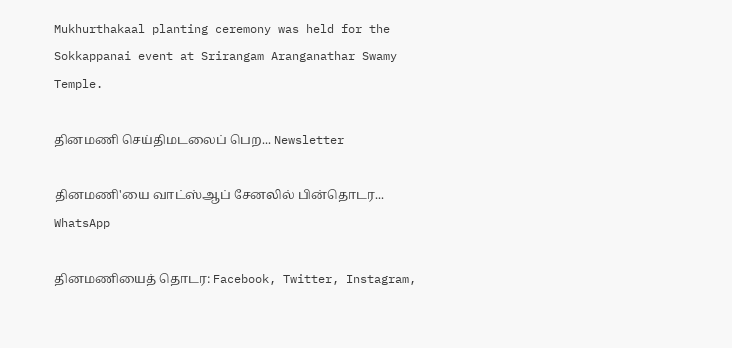Mukhurthakaal planting ceremony was held for the Sokkappanai event at Srirangam Aranganathar Swamy Temple.

தினமணி செய்திமடலைப் பெற... Newsletter

தினமணி'யை வாட்ஸ்ஆப் சேனலில் பின்தொடர... WhatsApp

தினமணியைத் தொடர: Facebook, Twitter, Instagram,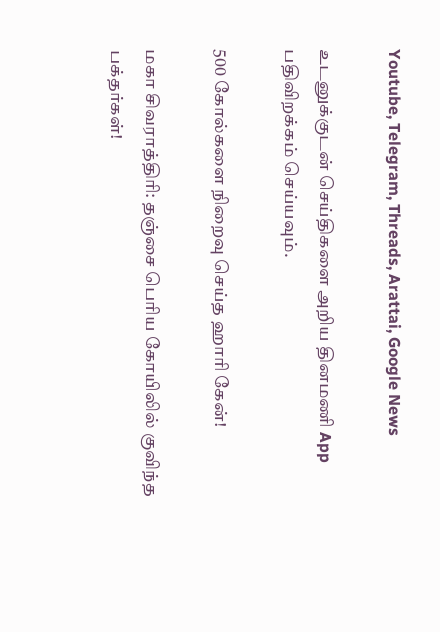Youtube, Telegram, Threads, Arattai, Google News

உடனுக்குடன் செய்திகளை அறிய தினமணி App பதிவிறக்கம் செய்யவும்.

500 கோல்களை நிறைவு செய்த ஹாரி கேன்!

மகா சிவராத்திரி: தஞ்சை பெரிய கோயிலில் குவிந்த பக்தர்கள்!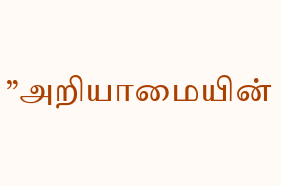”அறியாமையின்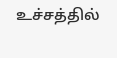உச்சத்தில்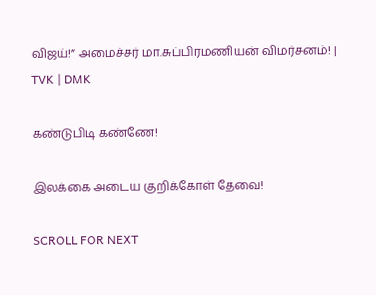விஜய்!” அமைச்சர் மா.சுப்பிரமணியன் விமர்சனம்! | TVK | DMK

கண்டுபிடி கண்ணே!

இலக்கை அடைய குறிக்கோள் தேவை!

SCROLL FOR NEXT